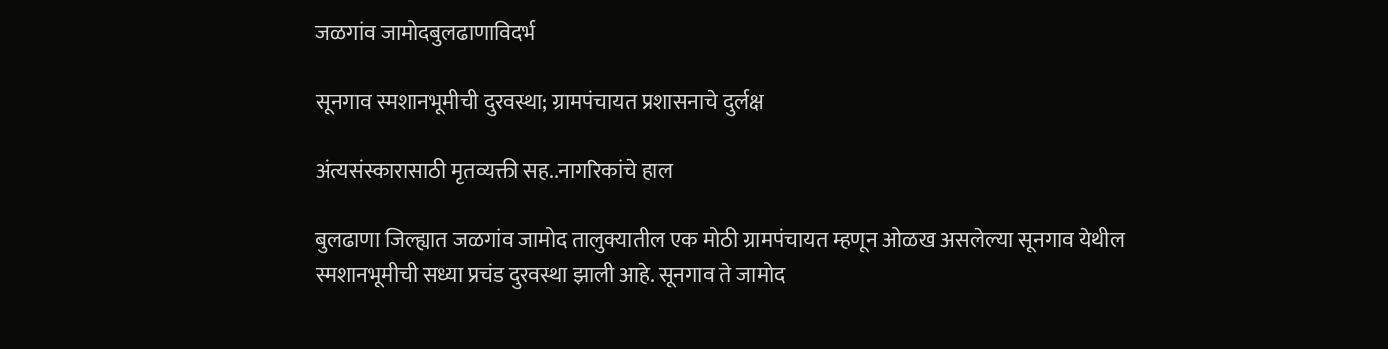जळगांव जामोदबुलढाणाविदर्भ

सूनगाव स्मशानभूमीची दुरवस्था; ग्रामपंचायत प्रशासनाचे दुर्लक्ष

अंत्यसंस्कारासाठी मृतव्यक्ती सह..नागरिकांचे हाल

बुलढाणा जिल्ह्यात जळगांव जामोद तालुक्यातील एक मोठी ग्रामपंचायत म्हणून ओळख असलेल्या सूनगाव येथील स्मशानभूमीची सध्या प्रचंड दुरवस्था झाली आहे. सूनगाव ते जामोद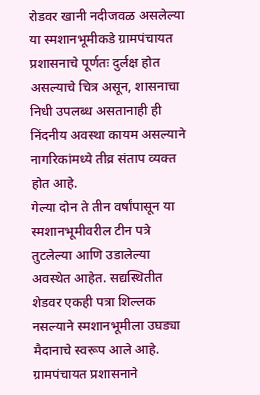रोडवर खानी नदीजवळ असलेल्या या स्मशानभूमीकडे ग्रामपंचायत प्रशासनाचे पूर्णतः दुर्लक्ष होत असल्याचे चित्र असून, शासनाचा निधी उपलब्ध असतानाही ही निंदनीय अवस्था कायम असल्याने नागरिकांमध्ये तीव्र संताप व्यक्त होत आहे.
गेल्या दोन ते तीन वर्षांपासून या स्मशानभूमीवरील टीन पत्रे तुटलेल्या आणि उडालेल्या अवस्थेत आहेत. सद्यस्थितीत शेडवर एकही पत्रा शिल्लक नसल्याने स्मशानभूमीला उघड्या मैदानाचे स्वरूप आले आहे. ग्रामपंचायत प्रशासनाने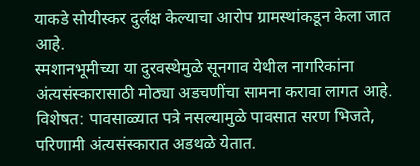याकडे सोयीस्कर दुर्लक्ष केल्याचा आरोप ग्रामस्थांकडून केला जात आहे.
स्मशानभूमीच्या या दुरवस्थेमुळे सूनगाव येथील नागरिकांना अंत्यसंस्कारासाठी मोठ्या अडचणींचा सामना करावा लागत आहे. विशेषत: पावसाळ्यात पत्रे नसल्यामुळे पावसात सरण भिजते, परिणामी अंत्यसंस्कारात अडथळे येतात.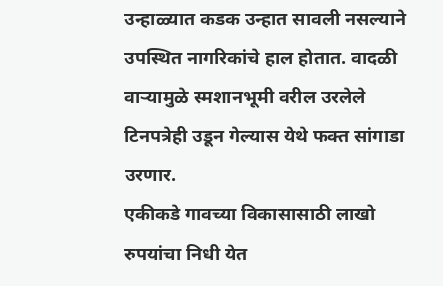उन्हाळ्यात कडक उन्हात सावली नसल्याने उपस्थित नागरिकांचे हाल होतात. वादळी वाऱ्यामुळे स्मशानभूमी वरील उरलेले टिनपत्रेही उडून गेल्यास येथे फक्त सांगाडा उरणार.
एकीकडे गावच्या विकासासाठी लाखो रुपयांचा निधी येत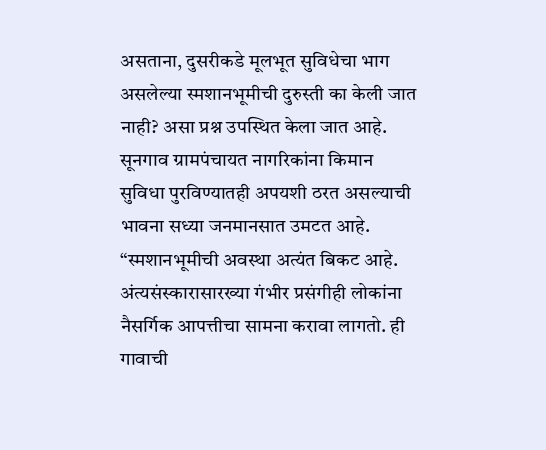असताना, दुसरीकडे मूलभूत सुविधेचा भाग असलेल्या स्मशानभूमीची दुरुस्ती का केली जात नाही? असा प्रश्न उपस्थित केला जात आहे. सूनगाव ग्रामपंचायत नागरिकांना किमान सुविधा पुरविण्यातही अपयशी ठरत असल्याची भावना सध्या जनमानसात उमटत आहे.
“स्मशानभूमीची अवस्था अत्यंत बिकट आहे. अंत्यसंस्कारासारख्या गंभीर प्रसंगीही लोकांना नैसर्गिक आपत्तीचा सामना करावा लागतो. ही गावाची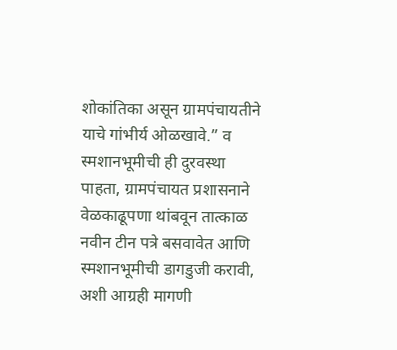शोकांतिका असून ग्रामपंचायतीने याचे गांभीर्य ओळखावे.” व स्मशानभूमीची ही दुरवस्था पाहता, ग्रामपंचायत प्रशासनाने वेळकाढूपणा थांबवून तात्काळ नवीन टीन पत्रे बसवावेत आणि स्मशानभूमीची डागडुजी करावी, अशी आग्रही मागणी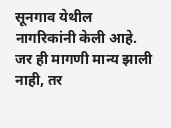सूनगाव येथील नागरिकांनी केली आहे. जर ही मागणी मान्य झाली नाही, तर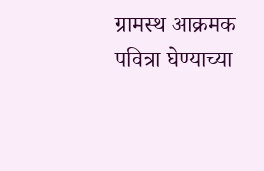ग्रामस्थ आक्रमक पवित्रा घेण्याच्या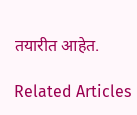तयारीत आहेत.

Related Articles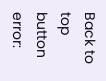Back to top button
error: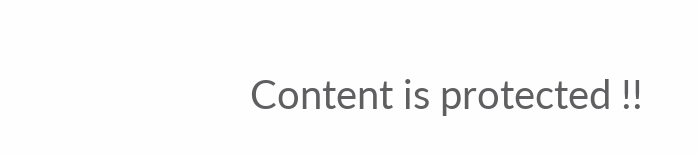Content is protected !!